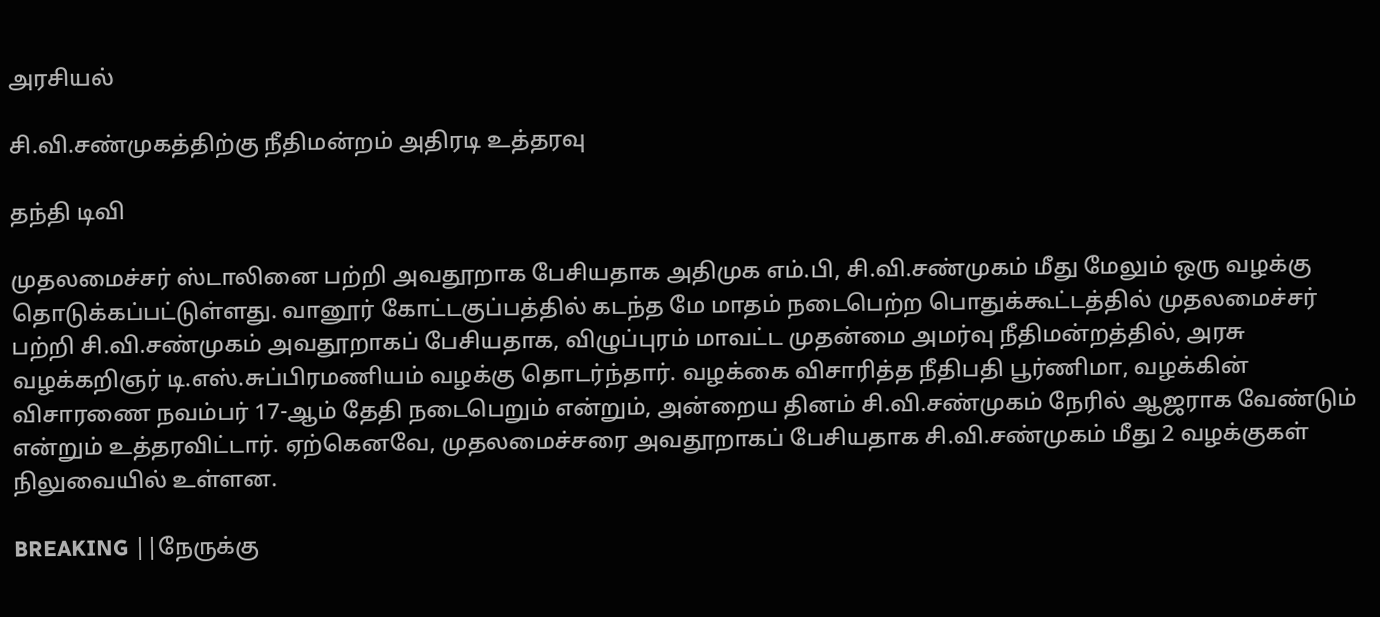அரசியல்

சி.வி.சண்முகத்திற்கு நீதிமன்றம் அதிரடி உத்தரவு

தந்தி டிவி

முதலமைச்சர் ஸ்டாலினை பற்றி அவதூறாக பேசியதாக அதிமுக எம்.பி, சி.வி.சண்முகம் மீது மேலும் ஒரு வழக்கு தொடுக்கப்பட்டுள்ளது. வானூர் கோட்டகுப்பத்தில் கடந்த மே மாதம் நடைபெற்ற பொதுக்கூட்டத்தில் முதலமைச்சர் பற்றி சி.வி.சண்முகம் அவதூறாகப் பேசியதாக, விழுப்புரம் மாவட்ட முதன்மை அமர்வு நீதிமன்றத்தில், அரசு வழக்கறிஞர் டி.எஸ்.சுப்பிரமணியம் வழக்கு தொடர்ந்தார். வழக்கை விசாரித்த நீதிபதி பூர்ணிமா, வழக்கின் விசாரணை நவம்பர் 17-ஆம் தேதி நடைபெறும் என்றும், அன்றைய தினம் சி.வி.சண்முகம் நேரில் ஆஜராக வேண்டும் என்றும் உத்தரவிட்டார். ஏற்கெனவே, முதலமைச்சரை அவதூறாகப் பேசியதாக சி.வி.சண்முகம் மீது 2 வழக்குகள் நிலுவையில் உள்ளன.

BREAKING ||நேருக்கு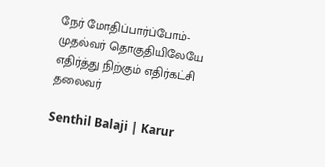நேர் மோதிப்பார்ப்போம்-முதல்வர் தொகுதியிலேயே எதிர்த்து நிற்கும் எதிர்கட்சி தலைவர்

Senthil Balaji | Karur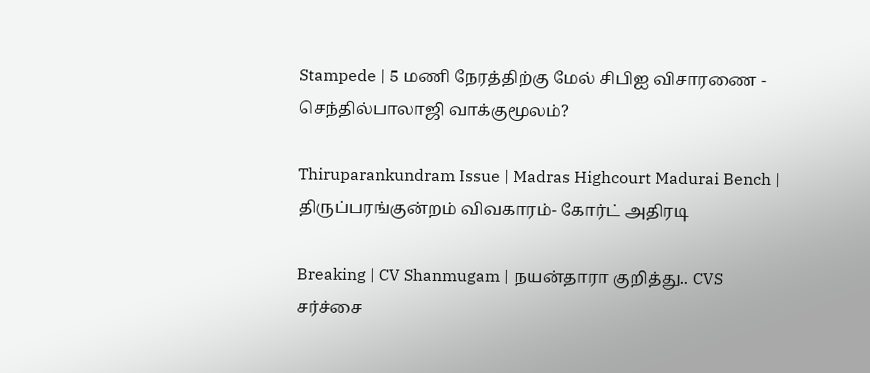Stampede | 5 மணி நேரத்திற்கு மேல் சிபிஐ விசாரணை - செந்தில்பாலாஜி வாக்குமூலம்?

Thiruparankundram Issue | Madras Highcourt Madurai Bench | திருப்பரங்குன்றம் விவகாரம்- கோர்ட் அதிரடி

Breaking | CV Shanmugam | நயன்தாரா குறித்து.. CVS சர்ச்சை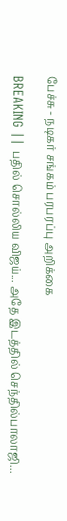பேச்சு - நடிகர் சங்கம் பரபரப்பு அறிக்கை

BREAKING || பதில் சொல்லிய விஜய்... அதே இடத்தில் செந்தில்பாலாஜி...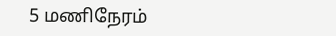5 மணிநேரம்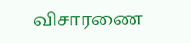விசாரணை